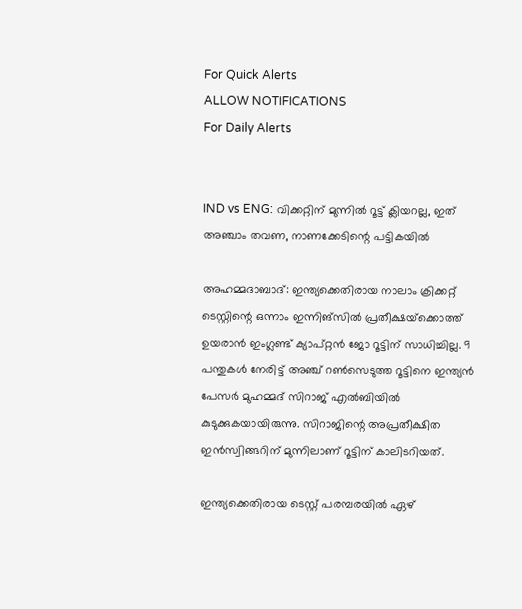For Quick Alerts
ALLOW NOTIFICATIONS
For Daily Alerts


IND vs ENG: വിക്കറ്റിന് മുന്നില്‍ റൂട്ട് ക്ലിയറല്ല, ഇത് അഞ്ചാം തവണ, നാണക്കേടിന്റെ പട്ടികയില്‍

അഹമ്മദാബാദ്: ഇന്ത്യക്കെതിരായ നാലാം ക്രിക്കറ്റ് ടെസ്റ്റിന്റെ ഒന്നാം ഇന്നിങ്‌സില്‍ പ്രതീക്ഷയ്‌ക്കൊത്ത് ഉയരാന്‍ ഇംഗ്ലണ്ട് ക്യാപ്റ്റന്‍ ജോ റൂട്ടിന് സാധിച്ചില്ല. 9 പന്തുകള്‍ നേരിട്ട് അഞ്ച് റണ്‍സെടുത്ത റൂട്ടിനെ ഇന്ത്യന്‍ പേസര്‍ മുഹമ്മദ് സിറാജ് എല്‍ബിയില്‍ കുടുക്കുകയായിരുന്നു. സിറാജിന്റെ അപ്രതീക്ഷിത ഇന്‍സ്വിങ്ങറിന് മുന്നിലാണ് റൂട്ടിന് കാലിടറിയത്.

ഇന്ത്യക്കെതിരായ ടെസ്റ്റ് പരമ്പരയില്‍ ഏഴ്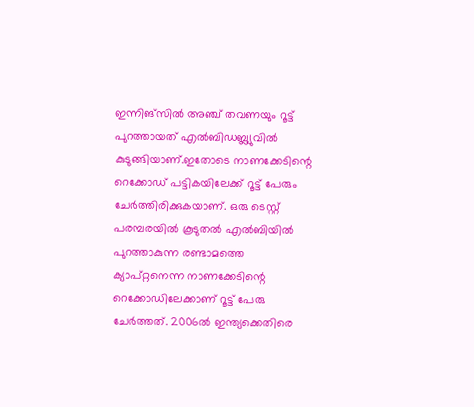ഇന്നിങ്‌സില്‍ അഞ്ച് തവണയും റൂട്ട് പുറത്തായത് എല്‍ബിഡബ്ല്യുവില്‍ കുടുങ്ങിയാണ്.ഇതോടെ നാണക്കേടിന്റെ റെക്കോഡ് പട്ടികയിലേക്ക് റൂട്ട് പേരും ചേര്‍ത്തിരിക്കുകയാണ്. ഒരു ടെസ്റ്റ് പരമ്പരയില്‍ കൂടുതല്‍ എല്‍ബിയില്‍ പുറത്താകുന്ന രണ്ടാമത്തെ ക്യാപ്റ്റനെന്ന നാണക്കേടിന്റെ റെക്കോഡിലേക്കാണ് റൂട്ട് പേരു ചേര്‍ത്തത്. 2006ല്‍ ഇന്ത്യക്കെതിരെ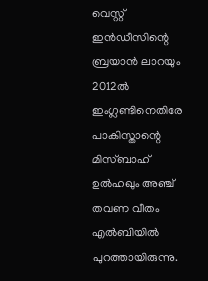വെസ്റ്റ് ഇന്‍ഡീസിന്റെ ബ്രയാന്‍ ലാറയും 2012ല്‍ ഇംഗ്ലണ്ടിനെതിരേ പാകിസ്താന്റെ മിസ്ബാഹ് ഉല്‍ഹഖും അഞ്ച് തവണ വീതം എല്‍ബിയില്‍ പുറത്തായിരുന്നു.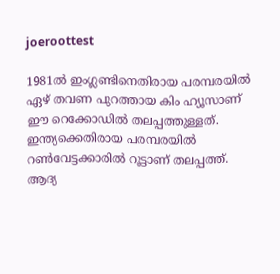joeroottest

1981ല്‍ ഇംഗ്ലണ്ടിനെതിരായ പരമ്പരയില്‍ ഏഴ് തവണ പുറത്തായ കിം ഹ്യൂസാണ് ഈ റെക്കോഡില്‍ തലപ്പത്തുള്ളത്. ഇന്ത്യക്കെതിരായ പരമ്പരയില്‍ റണ്‍വേട്ടക്കാരില്‍ റൂട്ടാണ് തലപ്പത്ത്. ആദ്യ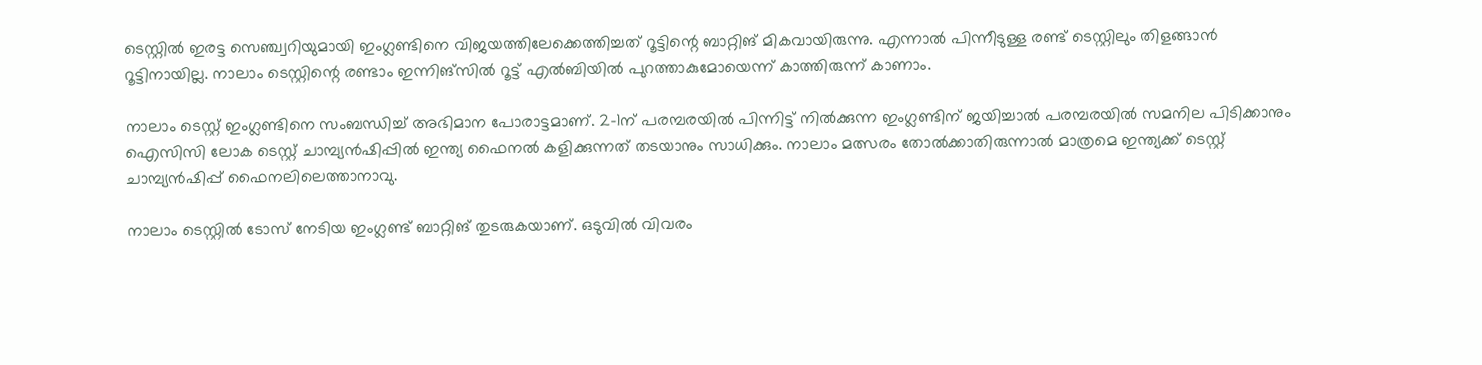ടെസ്റ്റില്‍ ഇരട്ട സെഞ്ച്വറിയുമായി ഇംഗ്ലണ്ടിനെ വിജയത്തിലേക്കെത്തിച്ചത് റൂട്ടിന്റെ ബാറ്റിങ് മികവായിരുന്നു. എന്നാല്‍ പിന്നീടുള്ള രണ്ട് ടെസ്റ്റിലും തിളങ്ങാന്‍ റൂട്ടിനായില്ല. നാലാം ടെസ്റ്റിന്റെ രണ്ടാം ഇന്നിങ്‌സില്‍ റൂട്ട് എല്‍ബിയില്‍ പുറത്താകുമോയെന്ന് കാത്തിരുന്ന് കാണാം.

നാലാം ടെസ്റ്റ് ഇംഗ്ലണ്ടിനെ സംബന്ധിച്ച് അഭിമാന പോരാട്ടമാണ്. 2-1ന് പരമ്പരയില്‍ പിന്നിട്ട് നില്‍ക്കുന്ന ഇംഗ്ലണ്ടിന് ജയിച്ചാല്‍ പരമ്പരയില്‍ സമനില പിടിക്കാനും ഐസിസി ലോക ടെസ്റ്റ് ചാമ്പ്യന്‍ഷിപ്പില്‍ ഇന്ത്യ ഫൈനല്‍ കളിക്കുന്നത് തടയാനും സാധിക്കും. നാലാം മത്സരം തോല്‍ക്കാതിരുന്നാല്‍ മാത്രമെ ഇന്ത്യക്ക് ടെസ്റ്റ് ചാമ്പ്യന്‍ഷിപ്പ് ഫൈനലിലെത്താനാവു.

നാലാം ടെസ്റ്റില്‍ ടോസ് നേടിയ ഇംഗ്ലണ്ട് ബാറ്റിങ് തുടരുകയാണ്. ഒടുവില്‍ വിവരം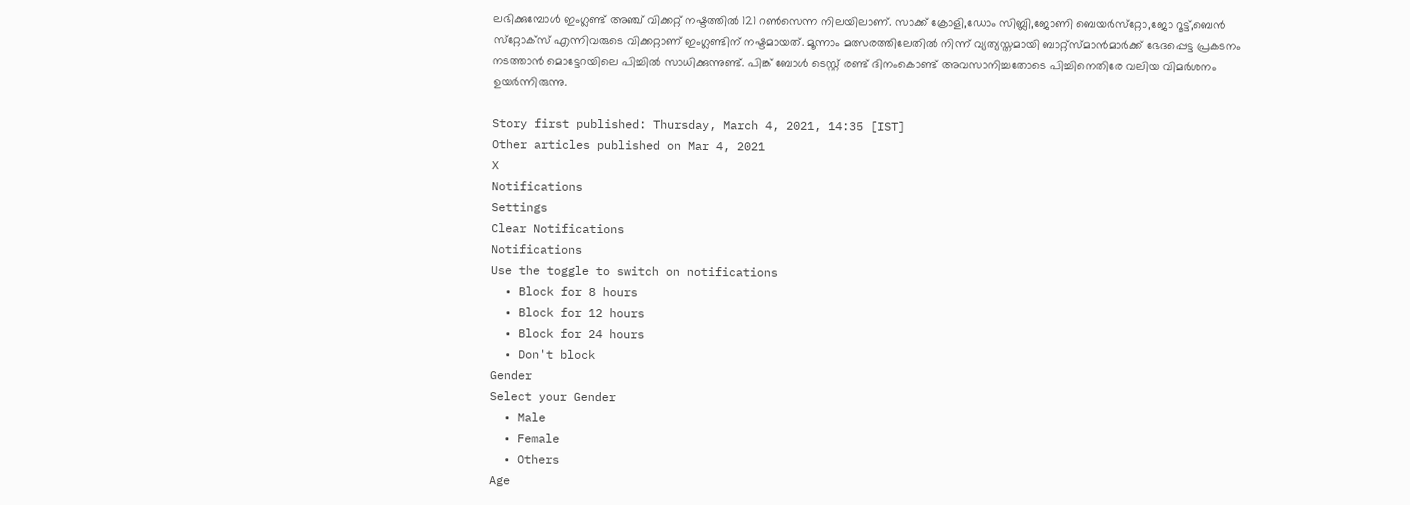ലഭിക്കുമ്പോള്‍ ഇംഗ്ലണ്ട് അഞ്ച് വിക്കറ്റ് നഷ്ടത്തില്‍ 121 റണ്‍സെന്ന നിലയിലാണ്. സാക്ക് ക്രോളി,ഡോം സിബ്ലി,ജോണി ബെയര്‍സ്‌റ്റോ,ജോ റൂട്ട്,ബെന്‍ സ്‌റ്റോക്‌സ് എന്നിവരുടെ വിക്കറ്റാണ് ഇംഗ്ലണ്ടിന് നഷ്ടമായത്. മൂന്നാം മത്സരത്തിലേതില്‍ നിന്ന് വ്യത്യസ്തമായി ബാറ്റ്‌സ്മാന്‍മാര്‍ക്ക് ഭേദപ്പെട്ട പ്രകടനം നടത്താന്‍ മൊട്ടേറയിലെ പിച്ചില്‍ സാധിക്കുന്നുണ്ട്. പിങ്ക് ബോള്‍ ടെസ്റ്റ് രണ്ട് ദിനംകൊണ്ട് അവസാനിച്ചതോടെ പിച്ചിനെതിരേ വലിയ വിമര്‍ശനം ഉയര്‍ന്നിരുന്നു.

Story first published: Thursday, March 4, 2021, 14:35 [IST]
Other articles published on Mar 4, 2021
X
Notifications
Settings
Clear Notifications
Notifications
Use the toggle to switch on notifications
  • Block for 8 hours
  • Block for 12 hours
  • Block for 24 hours
  • Don't block
Gender
Select your Gender
  • Male
  • Female
  • Others
Age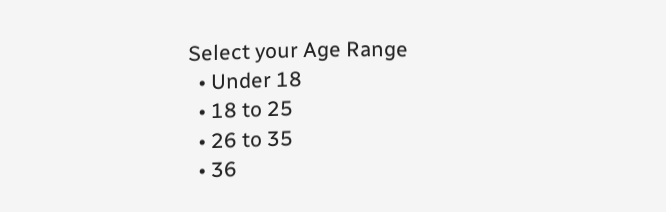Select your Age Range
  • Under 18
  • 18 to 25
  • 26 to 35
  • 36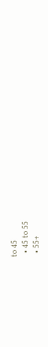to 45
  • 45 to 55
  • 55+